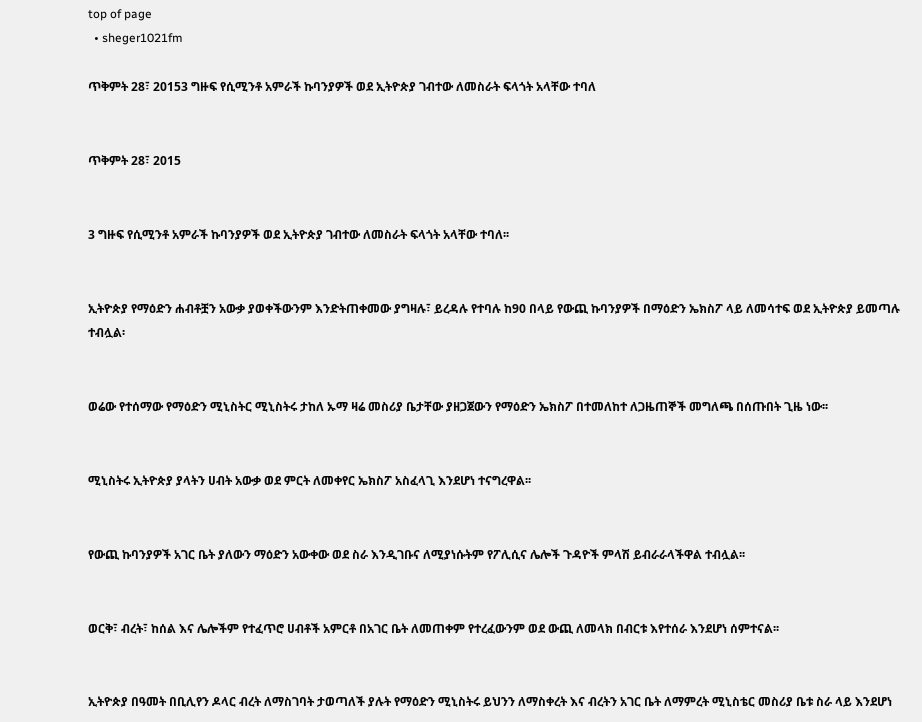top of page
  • sheger1021fm

ጥቅምት 28፣ 20153 ግዙፍ የሲሚንቶ አምራች ኩባንያዎች ወደ ኢትዮጵያ ገብተው ለመስራት ፍላጎት አላቸው ተባለ


ጥቅምት 28፣ 2015


3 ግዙፍ የሲሚንቶ አምራች ኩባንያዎች ወደ ኢትዮጵያ ገብተው ለመስራት ፍላጎት አላቸው ተባለ፡፡


ኢትዮጵያ የማዕድን ሐብቶቿን አውቃ ያወቀችውንም እንድትጠቀመው ያግዛሉ፣ ይረዳሉ የተባሉ ከ90 በላይ የውጪ ኩባንያዎች በማዕድን ኤክስፖ ላይ ለመሳተፍ ወደ ኢትዮጵያ ይመጣሉ ተብሏል፡


ወሬው የተሰማው የማዕድን ሚኒስትር ሚኒስትሩ ታከለ ኡማ ዛሬ መስሪያ ቤታቸው ያዘጋጀውን የማዕድን ኤክስፖ በተመለከተ ለጋዜጠኞች መግለጫ በሰጡበት ጊዜ ነው፡፡


ሚኒስትሩ ኢትዮጵያ ያላትን ሀብት አውቃ ወደ ምርት ለመቀየር ኤክስፖ አስፈላጊ እንደሆነ ተናግረዋል፡፡


የውጪ ኩባንያዎች አገር ቤት ያለውን ማዕድን አውቀው ወደ ስራ እንዲገቡና ለሚያነሱትም የፖሊሲና ሌሎች ጉዳዮች ምላሽ ይብራራላችዋል ተብሏል፡፡


ወርቅ፣ ብረት፣ ከሰል እና ሌሎችም የተፈጥሮ ሀብቶች አምርቶ በአገር ቤት ለመጠቀም የተረፈውንም ወደ ውጪ ለመላክ በብርቱ እየተሰራ እንደሆነ ሰምተናል፡፡


ኢትዮጵያ በዓመት በቢሊየን ዶላር ብረት ለማስገባት ታወጣለች ያሉት የማዕድን ሚኒስትሩ ይህንን ለማስቀረት እና ብረትን አገር ቤት ለማምረት ሚኒስቴር መስሪያ ቤቱ ስራ ላይ እንደሆነ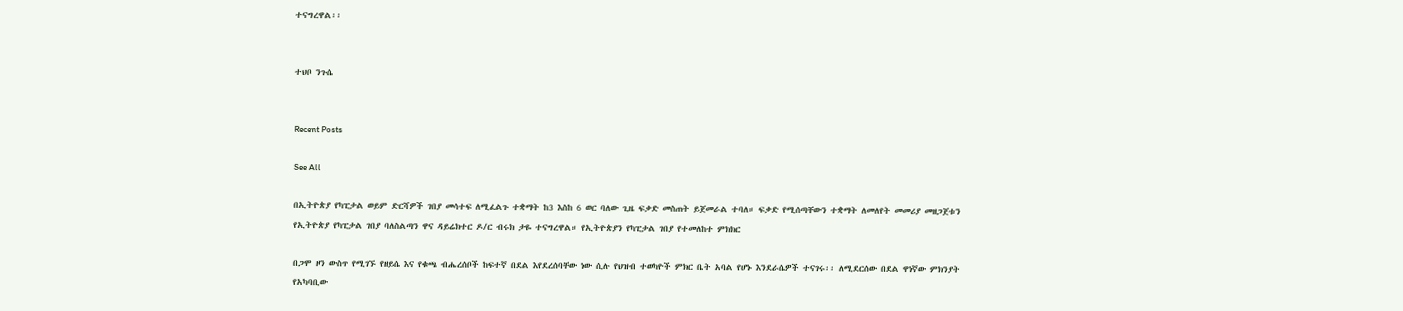ተናግረዋል፡፡


ተህቦ ንጉሴ


Recent Posts

See All

በኢትዮጵያ የካፒታል ወይም ድርሻዎች ገበያ መሳተፍ ለሚፈልጉ ተቋማት ከ3 እስከ 6 ወር ባለው ጊዜ ፍቃድ መስጠት ይጀመራል ተባለ። ፍቃድ የሚሰጣቸውን ተቋማት ለመለየት መመሪያ መዘጋጀቱን የኢትዮጵያ የካፒታል ገበያ ባለስልጣን ዋና ዳይሬክተር ዶ/ር ብሩክ ታዬ ተናግረዋል። የኢትዮጵያን የካፒታል ገበያ የተመለከተ ምክክር

በጋሞ ዞን ውስጥ የሚገኙ የዘይሴ እና የቁጫ ብሔረሰቦች ከፍተኛ በደል እየደረሰባቸው ነው ሲሉ የህዝብ ተወካዮች ምክር ቤት አባል የሆኑ እንደራሴዎች ተናገሩ፡፡ ለሚደርሰው በደል ዋነኛው ምክንያት የአካባቢው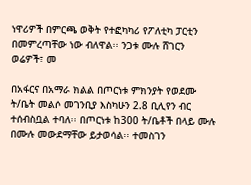ነዋሪዎች በምርጫ ወቅት የተፎካካሪ የፖለቲካ ፓርቲን በመምረጣቸው ነው ብለዋል፡፡ ንጋቱ ሙሉ ሸገርን ወሬዎች፣ መ

በአፋርና በአማራ ክልል በጦርነቱ ምክንያት የወደሙ ት/ቤት መልሶ መገንቢያ እስካሁን 2.8 ቢሊየን ብር ተሰብስቧል ተባለ፡፡ በጦርነቱ ከ300 ት/ቤቶች በላይ ሙሉ በሙሉ መውደማቸው ይታወሳል፡፡ ተመስገን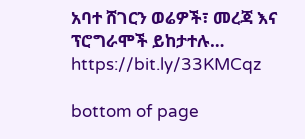አባተ ሸገርን ወሬዎች፣ መረጃ እና ፕሮግራሞች ይከታተሉ… https://bit.ly/33KMCqz

bottom of page